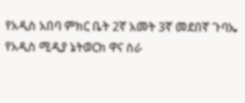የአዲስ አበባ ምክር ቤት 2ኛ አመት 3ኛ መደበኛ ጉባኤ የአዲስ ሚዲያ ኔትወርክ ዋና ስራ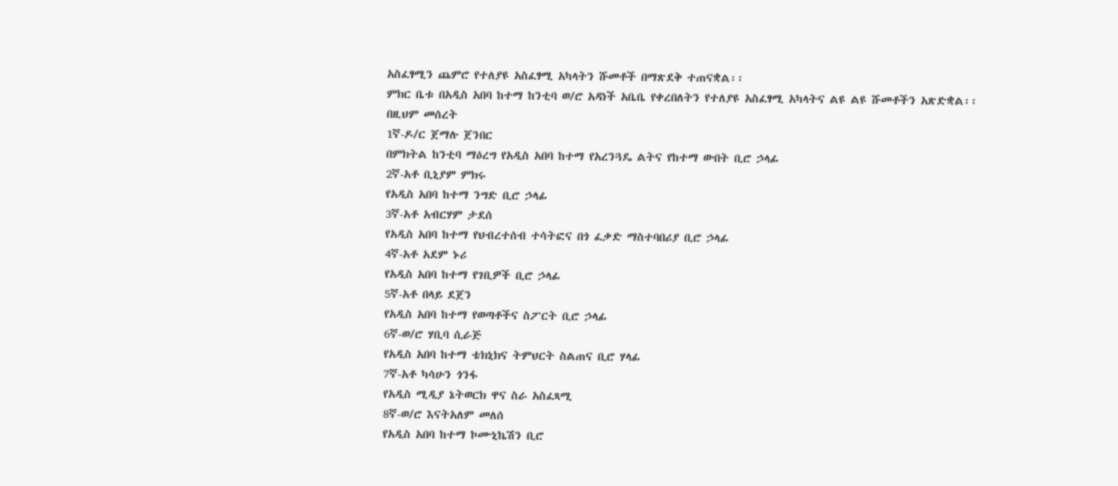አስፈፃሚን ጨምሮ የተለያዩ አስፈፃሚ አካላትን ሹመቶች በማጽደቅ ተጠናቋል፡፡
ምክር ቤቱ በአዲስ አበባ ከተማ ከንቲባ ወ/ሮ አዳነች አቤቤ የቀረበለትን የተለያዩ አስፈፃሚ አካላትና ልዩ ልዩ ሹመቶችን አጽድቋል፡፡
በዚህም መሰረት
1ኛ-ዶ/ር ጀማሉ ጀንበር
በምክትል ከንቲባ ማዕረግ የአዲስ አበባ ከተማ የአረንጓዴ ልትና የከተማ ውበት ቢሮ ኃላፊ
2ኛ-አቶ ቢኒያም ምክሩ
የአዲስ አበባ ከተማ ንግድ ቢሮ ኃላፊ
3ኛ-አቶ አብርሃም ታደሰ
የአዲስ አበባ ከተማ የህብረተሰብ ተሳትፎና በጎ ፈቃድ ማስተባበሪያ ቢሮ ኃላፊ
4ኛ-አቶ አደም ኑሪ
የአዲስ አበባ ከተማ የገቢዎች ቢሮ ኃላፊ
5ኛ-አቶ በላይ ደጀን
የአዲስ አበባ ከተማ የወጣቶችና ስፖርት ቢሮ ኃላፊ
6ኛ-ወ/ሮ ሃቢባ ሲራጅ
የአዲስ አበባ ከተማ ቴክኒክና ትምህርት ስልጠና ቢሮ ሃላፊ
7ኛ-አቶ ካሳሁን ጎንፋ
የአዲስ ሚዲያ ኔትወርክ ዋና ስራ አስፈጻሚ
8ኛ-ወ/ሮ እናትአለም መለሰ
የአዲስ አበባ ከተማ ኮሙኒኬሽን ቢሮ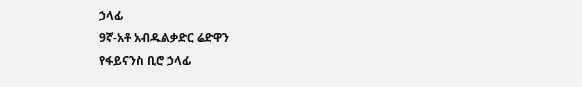ኃላፊ
9ኛ-አቶ አብዱልቃድር ሬድዋን
የፋይናንስ ቢሮ ኃላፊ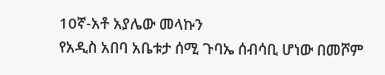10ኛ-አቶ አያሌው መላኩን
የአዲስ አበባ አቤቱታ ሰሚ ጉባኤ ሰብሳቢ ሆነው በመሾም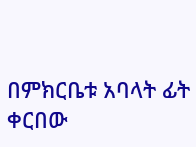በምክርቤቱ አባላት ፊት ቀርበው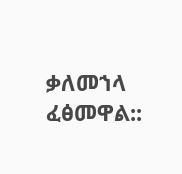ቃለመኀላ ፈፅመዋል::